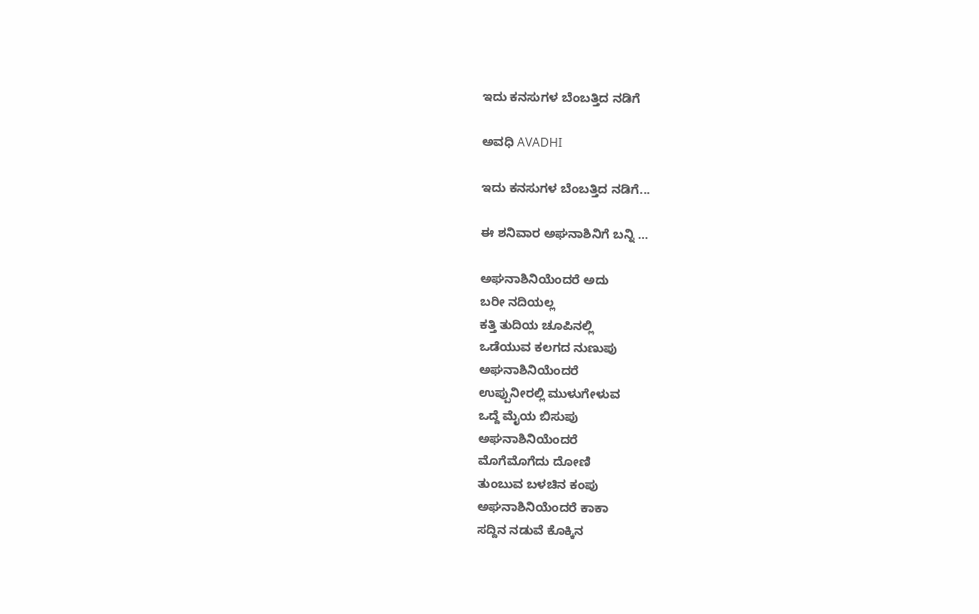ಇದು ಕನಸುಗಳ ಬೆಂಬತ್ತಿದ ನಡಿಗೆ‍

ಅವಧಿ AVADHI

ಇದು ಕನಸುಗಳ ಬೆಂಬತ್ತಿದ ನಡಿಗೆ...

ಈ ಶನಿವಾರ ಅಘನಾಶಿನಿಗೆ ಬನ್ನಿ …

ಅಘನಾಶಿನಿಯೆಂದರೆ ಅದು
ಬರೀ ನದಿಯಲ್ಲ
ಕತ್ತಿ ತುದಿಯ ಚೂಪಿನಲ್ಲಿ
ಒಡೆಯುವ ಕಲಗದ ನುಣುಪು
ಅಘನಾಶಿನಿಯೆಂದರೆ
ಉಪ್ಪುನೀರಲ್ಲಿ ಮುಳುಗೇಳುವ
ಒದ್ದೆ ಮೈಯ ಬಿಸುಪು
ಅಘನಾಶಿನಿಯೆಂದರೆ
ಮೊಗೆಮೊಗೆದು ದೋಣಿ
ತುಂಬುವ ಬಳಚಿನ ಕಂಪು
ಅಘನಾಶಿನಿಯೆಂದರೆ ಕಾಕಾ
ಸದ್ದಿನ ನಡುವೆ ಕೊಕ್ಕಿನ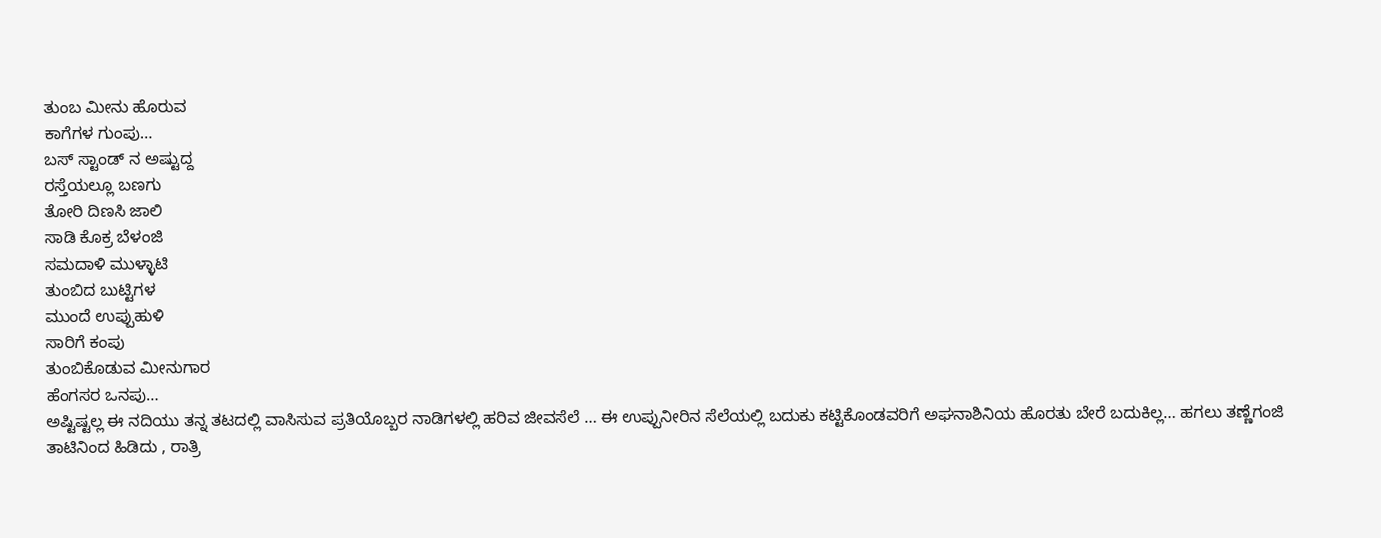ತುಂಬ ಮೀನು ಹೊರುವ
ಕಾಗೆಗಳ ಗುಂಪು…
ಬಸ್ ಸ್ಟಾಂಡ್ ನ ಅಷ್ಟುದ್ದ
ರಸ್ತೆಯಲ್ಲೂ ಬಣಗು
ತೋರಿ ದಿಣಸಿ ಜಾಲಿ
ಸಾಡಿ ಕೊಕ್ರ ಬೆಳಂಜಿ
ಸಮದಾಳಿ ಮುಳ್ಳಾಟಿ
ತುಂಬಿದ ಬುಟ್ಟಿಗಳ
ಮುಂದೆ ಉಪ್ಪುಹುಳಿ
ಸಾರಿಗೆ ಕಂಪು
ತುಂಬಿಕೊಡುವ ಮೀನುಗಾರ
ಹೆಂಗಸರ ಒನಪು…
ಅಷ್ಟಿಷ್ಟಲ್ಲ ಈ ನದಿಯು ತನ್ನ ತಟದಲ್ಲಿ ವಾಸಿಸುವ ಪ್ರತಿಯೊಬ್ಬರ ನಾಡಿಗಳಲ್ಲಿ ಹರಿವ ಜೀವಸೆಲೆ … ಈ ಉಪ್ಪುನೀರಿನ ಸೆಲೆಯಲ್ಲಿ ಬದುಕು ಕಟ್ಟಿಕೊಂಡವರಿಗೆ ಅಘನಾಶಿನಿಯ ಹೊರತು ಬೇರೆ ಬದುಕಿಲ್ಲ… ಹಗಲು ತಣ್ಣೆಗಂಜಿ ತಾಟಿನಿಂದ ಹಿಡಿದು , ರಾತ್ರಿ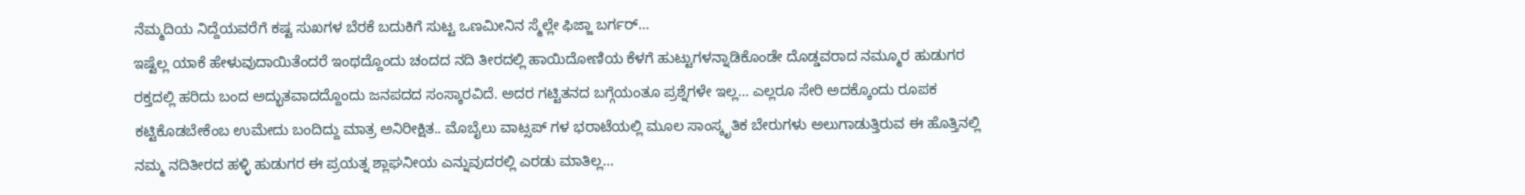ನೆಮ್ಮದಿಯ ನಿದ್ದೆಯವರೆಗೆ ಕಷ್ಟ ಸುಖಗಳ ಬೆರಕೆ ಬದುಕಿಗೆ ಸುಟ್ಟ ಒಣಮೀನಿನ ಸ್ಮೆಲ್ಲೇ ಫಿಜ್ಜಾ ಬರ್ಗರ್…
ಇಷ್ಟೆಲ್ಲ ಯಾಕೆ ಹೇಳುವುದಾಯಿತೆಂದರೆ ಇಂಥದ್ದೊಂದು ಚಂದದ ನದಿ ತೀರದಲ್ಲಿ ಹಾಯಿದೋಣಿಯ ಕೆಳಗೆ ಹುಟ್ಟುಗಳನ್ನಾಡಿಕೊಂಡೇ ದೊಡ್ಡವರಾದ ನಮ್ಮೂರ ಹುಡುಗರ ರಕ್ತದಲ್ಲಿ ಹರಿದು ಬಂದ ಅದ್ಭುತವಾದದ್ದೊಂದು ಜನಪದದ ಸಂಸ್ಕಾರವಿದೆ. ಅದರ ಗಟ್ಟಿತನದ ಬಗ್ಗೆಯಂತೂ ಪ್ರಶ್ನೆಗಳೇ ಇಲ್ಲ… ಎಲ್ಲರೂ ಸೇರಿ ಅದಕ್ಕೊಂದು ರೂಪಕ ಕಟ್ಟಿಕೊಡಬೇಕೆಂಬ ಉಮೇದು ಬಂದಿದ್ದು ಮಾತ್ರ ಅನಿರೀಕ್ಷಿತ.. ಮೊಬೈಲು ವಾಟ್ಸಪ್ ಗಳ ಭರಾಟೆಯಲ್ಲಿ ಮೂಲ ಸಾಂಸ್ಕೃತಿಕ ಬೇರುಗಳು ಅಲುಗಾಡುತ್ತಿರುವ ಈ ಹೊತ್ತಿನಲ್ಲಿ ನಮ್ಮ ನದಿತೀರದ ಹಳ್ಳಿ ಹುಡುಗರ ಈ ಪ್ರಯತ್ನ ಶ್ಲಾಘನೀಯ ಎನ್ನುವುದರಲ್ಲಿ ಎರಡು ಮಾತಿಲ್ಲ…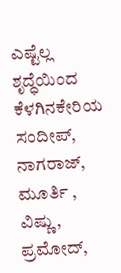ಎಷ್ಟೆಲ್ಲ ಶೃದ್ಧೆಯಿಂದ ಕೆಳಗಿನಕೇರಿಯ ಸಂದೀಪ್, ನಾಗರಾಜ್, ಮೂರ್ತಿ , ವಿಷ್ಣು, ಪ್ರಮೋದ್,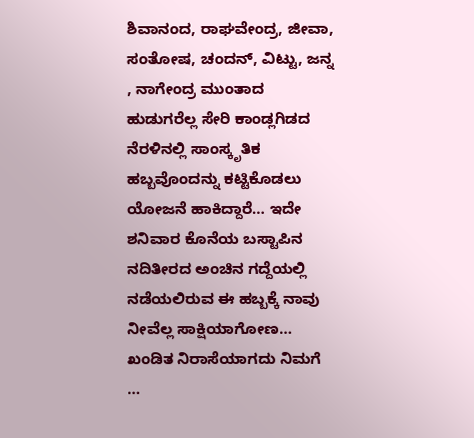ಶಿವಾನಂದ, ರಾಘವೇಂದ್ರ, ಜೀವಾ, ಸಂತೋಷ, ಚಂದನ್, ವಿಟ್ಟು, ಜನ್ನ , ನಾಗೇಂದ್ರ ಮುಂತಾದ ಹುಡುಗರೆಲ್ಲ ಸೇರಿ ಕಾಂಡ್ಲಗಿಡದ ನೆರಳಿನಲ್ಲಿ ಸಾಂಸ್ಕೃತಿಕ ಹಬ್ಬವೊಂದನ್ನು ಕಟ್ಟಿಕೊಡಲು ಯೋಜನೆ ಹಾಕಿದ್ದಾರೆ… ಇದೇ ಶನಿವಾರ ಕೊನೆಯ ಬಸ್ಟಾಪಿನ ನದಿತೀರದ ಅಂಚಿನ ಗದ್ದೆಯಲ್ಲಿ ನಡೆಯಲಿರುವ ಈ ಹಬ್ಬಕ್ಕೆ ನಾವು ನೀವೆಲ್ಲ ಸಾಕ್ಷಿಯಾಗೋಣ… ಖಂಡಿತ ನಿರಾಸೆಯಾಗದು ನಿಮಗೆ …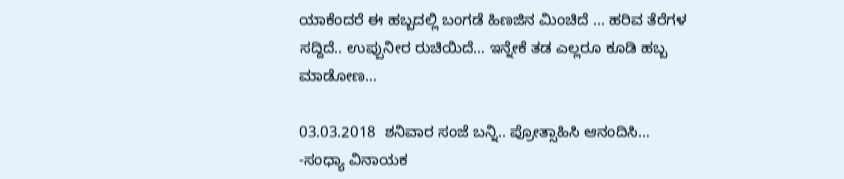ಯಾಕೆಂದರೆ ಈ ಹಬ್ಬದಲ್ಲಿ ಬಂಗಡೆ ಹಿಣಜಿನ ಮಿಂಚಿದೆ … ಹರಿವ ತೆರೆಗಳ ಸದ್ದಿದೆ.. ಉಪ್ಪುನೀರ ರುಚಿಯಿದೆ… ಇನ್ನೇಕೆ ತಡ ಎಲ್ಲರೂ ಕೂಡಿ ಹಬ್ಬ ಮಾಡೋಣ…

03.03.2018  ಶನಿವಾರ ಸಂಜೆ ಬನ್ನಿ.. ಪ್ರೋತ್ಸಾಹಿಸಿ ಆನಂದಿಸಿ…
-ಸಂಧ್ಯಾ ವಿನಾಯಕ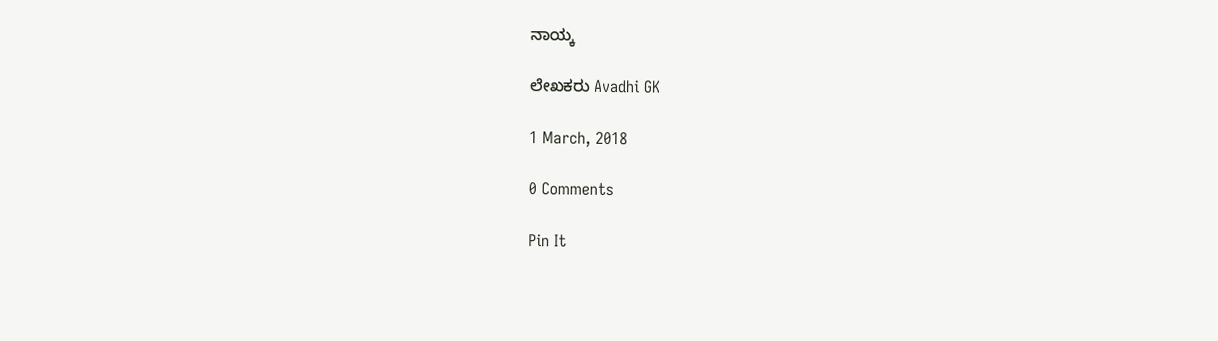ನಾಯ್ಕ

ಲೇಖಕರು Avadhi GK

1 March, 2018

0 Comments

Pin It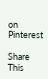on Pinterest

Share This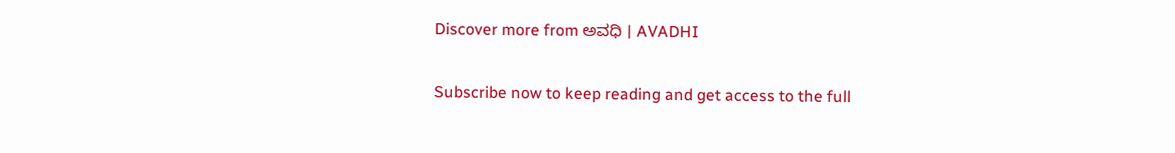Discover more from ಅವಧಿ । AVADHI

Subscribe now to keep reading and get access to the full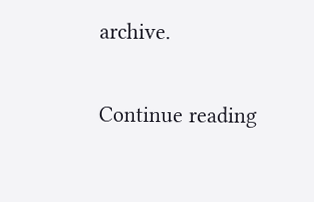archive.

Continue reading